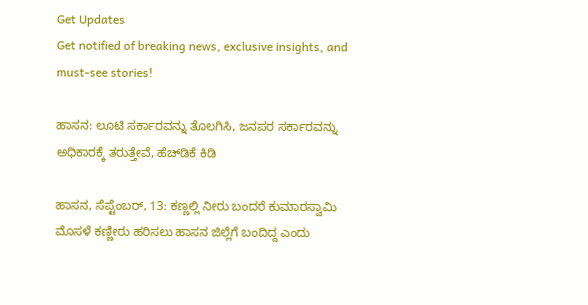Get Updates
Get notified of breaking news, exclusive insights, and must-see stories!

ಹಾಸನ: ಲೂಟಿ ಸರ್ಕಾರವನ್ನು ತೊಲಗಿಸಿ, ಜನಪರ ಸರ್ಕಾರವನ್ನು ಅಧಿಕಾರಕ್ಕೆ ತರುತ್ತೇವೆ, ಹೆಚ್‌ಡಿಕೆ ಕಿಡಿ

ಹಾಸನ, ಸೆಪ್ಟೆಂಬರ್‌, 13: ಕಣ್ಣಲ್ಲಿ ನೀರು ಬಂದರೆ ಕುಮಾರಸ್ವಾಮಿ ಮೊಸಳೆ ಕಣ್ಣೀರು ಹರಿಸಲು ಹಾಸನ ಜಿಲ್ಲೆಗೆ ಬಂದಿದ್ದ ಎಂದು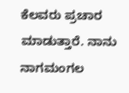ಕೆಲವರು ಪ್ರಚಾರ ಮಾಡುತ್ತಾರೆ. ನಾನು ನಾಗಮಂಗಲ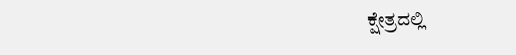ಕ್ಷೇತ್ರದಲ್ಲಿ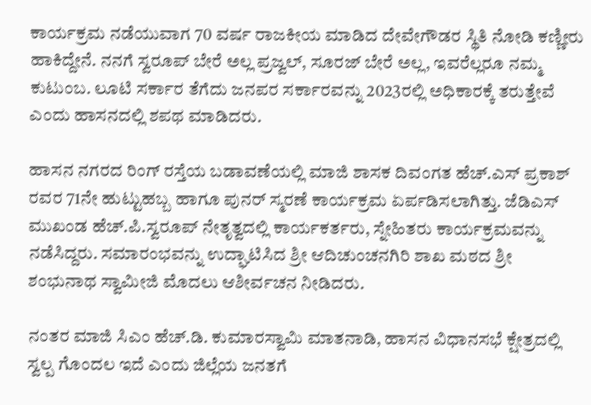ಕಾರ್ಯಕ್ರಮ ನಡೆಯುವಾಗ 70 ವರ್ಷ ರಾಜಕೀಯ ಮಾಡಿದ ದೇವೇಗೌಡರ ಸ್ಥಿತಿ ನೋಡಿ ಕಣ್ಣೀರು ಹಾಕಿದ್ದೇನೆ. ನನಗೆ ಸ್ವರೂಪ್ ಬೇರೆ ಅಲ್ಲ ಪ್ರಜ್ವಲ್, ಸೂರಜ್ ಬೇರೆ ಅಲ್ಲ, ಇವರೆಲ್ಲರೂ ನಮ್ಮ ಕುಟುಂಬ. ಲೂಟಿ ಸರ್ಕಾರ ತೆಗೆದು ಜನಪರ ಸರ್ಕಾರವನ್ನು 2023ರಲ್ಲಿ ಅಧಿಕಾರಕ್ಕೆ ತರುತ್ತೇವೆ ಎಂದು ಹಾಸನದಲ್ಲಿ ಶಪಥ ಮಾಡಿದರು.

ಹಾಸನ ನಗರದ ರಿಂಗ್ ರಸ್ತೆಯ ಬಡಾವಣೆಯಲ್ಲಿ ಮಾಜಿ ಶಾಸಕ ದಿವಂಗತ ಹೆಚ್.ಎಸ್ ಪ್ರಕಾಶ್ ರವರ 71ನೇ ಹುಟ್ಟುಹಬ್ಬ ಹಾಗೂ ಪುನರ್ ಸ್ಮರಣೆ ಕಾರ್ಯಕ್ರಮ ಏರ್ಪಡಿಸಲಾಗಿತ್ತು. ಜೆಡಿಎಸ್‌ ಮುಖಂಡ ಹೆಚ್.ಪಿ.ಸ್ವರೂಪ್ ನೇತೃತ್ವದಲ್ಲಿ ಕಾರ್ಯಕರ್ತರು, ಸ್ನೇಹಿತರು ಕಾರ್ಯಕ್ರಮವನ್ನು ನಡೆಸಿದ್ದರು. ಸಮಾರಂಭವನ್ನು ಉದ್ಘಾಟಿಸಿದ ಶ್ರೀ ಆದಿಚುಂಚನಗಿರಿ ಶಾಖ ಮಠದ ಶ್ರೀ ಶಂಭುನಾಥ ಸ್ವಾಮೀಜಿ ಮೊದಲು ಆಶೀರ್ವಚನ ನೀಡಿದರು.

ನಂತರ ಮಾಜಿ ಸಿಎಂ ಹೆಚ್.ಡಿ. ಕುಮಾರಸ್ವಾಮಿ ಮಾತನಾಡಿ, ಹಾಸನ ವಿಧಾನಸಭೆ ಕ್ಷೇತ್ರದಲ್ಲಿ ಸ್ವಲ್ಪ ಗೊಂದಲ ಇದೆ ಎಂದು ಜಿಲ್ಲೆಯ ಜನತಗೆ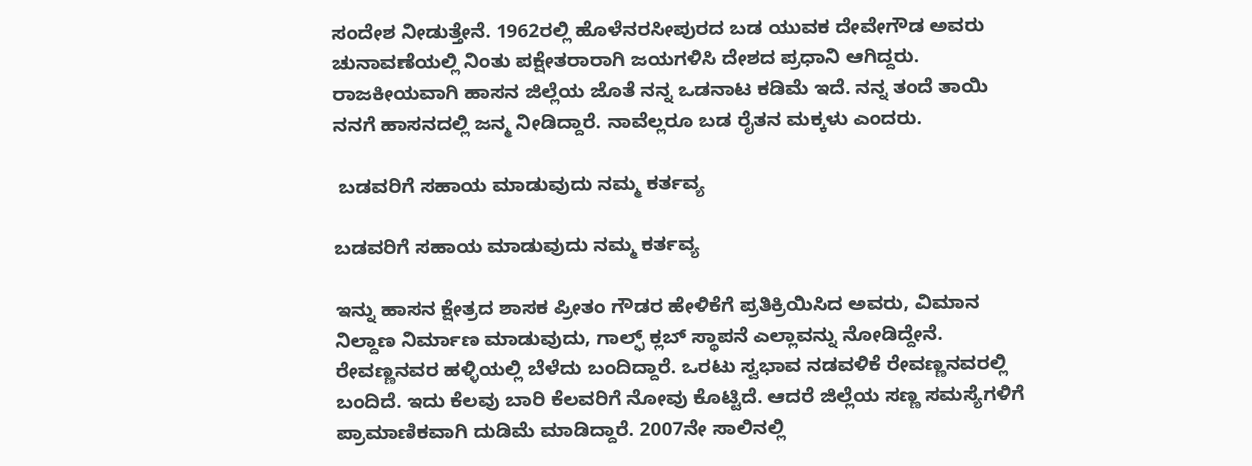ಸಂದೇಶ ನೀಡುತ್ತೇನೆ. 1962ರಲ್ಲಿ ಹೊಳೆನರಸೀಪುರದ ಬಡ ಯುವಕ ದೇವೇಗೌಡ ಅವರು ಚುನಾವಣೆಯಲ್ಲಿ ನಿಂತು ಪಕ್ಷೇತರಾರಾಗಿ ಜಯಗಳಿಸಿ ದೇಶದ ಪ್ರಧಾನಿ ಆಗಿದ್ದರು. ರಾಜಕೀಯವಾಗಿ ಹಾಸನ ಜಿಲ್ಲೆಯ ಜೊತೆ ನನ್ನ ಒಡನಾಟ ಕಡಿಮೆ ಇದೆ. ನನ್ನ ತಂದೆ ತಾಯಿ ನನಗೆ ಹಾಸನದಲ್ಲಿ ಜನ್ಮ ನೀಡಿದ್ದಾರೆ. ನಾವೆಲ್ಲರೂ ಬಡ ರೈತನ ಮಕ್ಕಳು ಎಂದರು.

 ಬಡವರಿಗೆ ಸಹಾಯ ಮಾಡುವುದು ನಮ್ಮ ಕರ್ತವ್ಯ

ಬಡವರಿಗೆ ಸಹಾಯ ಮಾಡುವುದು ನಮ್ಮ ಕರ್ತವ್ಯ

ಇನ್ನು ಹಾಸನ ಕ್ಷೇತ್ರದ ಶಾಸಕ ಪ್ರೀತಂ ಗೌಡರ ಹೇಳಿಕೆಗೆ ಪ್ರತಿಕ್ರಿಯಿಸಿದ ಅವರು, ವಿಮಾನ ನಿಲ್ದಾಣ ನಿರ್ಮಾಣ ಮಾಡುವುದು, ಗಾಲ್ಫ್‌ ಕ್ಲಬ್ ಸ್ಥಾಪನೆ ಎಲ್ಲಾವನ್ನು ನೋಡಿದ್ದೇನೆ. ರೇವಣ್ಣನವರ ಹಳ್ಳಿಯಲ್ಲಿ ಬೆಳೆದು ಬಂದಿದ್ದಾರೆ. ಒರಟು ಸ್ವಭಾವ ನಡವಳಿಕೆ ರೇವಣ್ಣನವರಲ್ಲಿ ಬಂದಿದೆ. ಇದು ಕೆಲವು ಬಾರಿ ಕೆಲವರಿಗೆ ನೋವು ಕೊಟ್ಟಿದೆ. ಆದರೆ ಜಿಲ್ಲೆಯ ಸಣ್ಣ ಸಮಸ್ಯೆಗಳಿಗೆ ಪ್ರಾಮಾಣಿಕವಾಗಿ ದುಡಿಮೆ ಮಾಡಿದ್ದಾರೆ. 2007ನೇ ಸಾಲಿನಲ್ಲಿ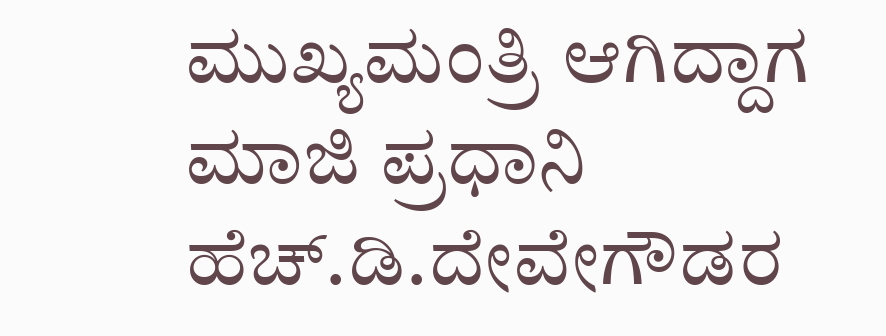ಮುಖ್ಯಮಂತ್ರಿ ಆಗಿದ್ದಾಗ ಮಾಜಿ ಪ್ರಧಾನಿ ಹೆಚ್.ಡಿ.ದೇವೇಗೌಡರ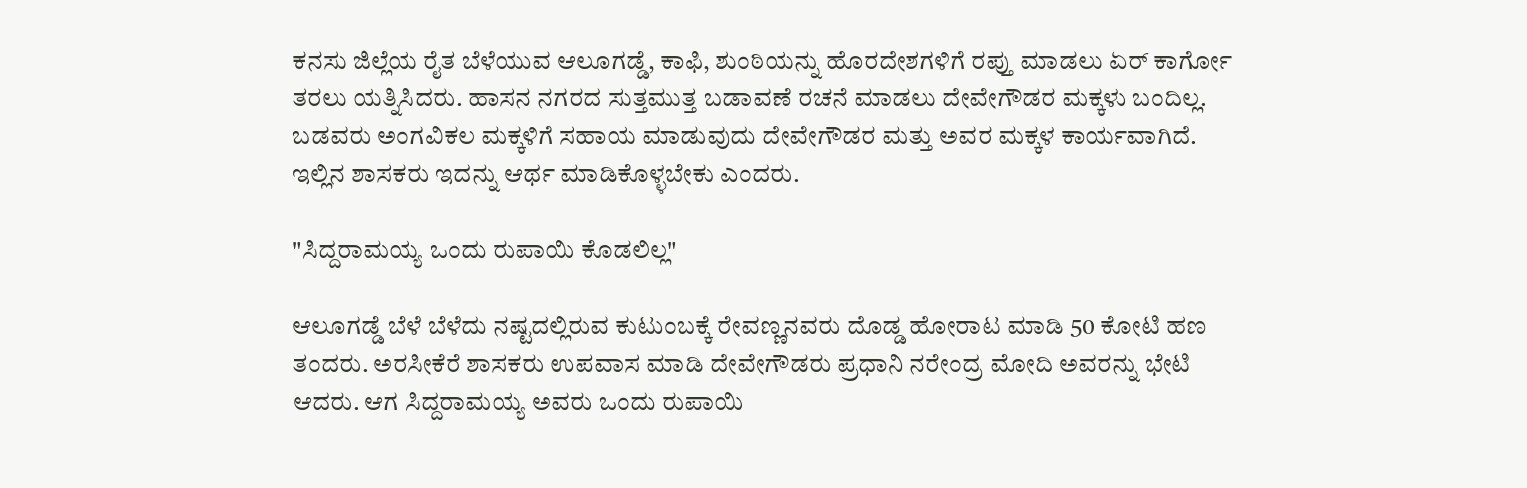ಕನಸು ಜಿಲ್ಲೆಯ ರೈತ ಬೆಳೆಯುವ ಆಲೂಗಡ್ಡೆ, ಕಾಫಿ, ಶುಂಠಿಯನ್ನು ಹೊರದೇಶಗಳಿಗೆ ರಪ್ತು ಮಾಡಲು ಏರ್ ಕಾರ್ಗೋ ತರಲು ಯತ್ನಿಸಿದರು. ಹಾಸನ ನಗರದ ಸುತ್ತಮುತ್ತ ಬಡಾವಣೆ ರಚನೆ ಮಾಡಲು ದೇವೇಗೌಡರ ಮಕ್ಕಳು ಬಂದಿಲ್ಲ. ಬಡವರು ಅಂಗವಿಕಲ ಮಕ್ಕಳಿಗೆ ಸಹಾಯ ಮಾಡುವುದು ದೇವೇಗೌಡರ ಮತ್ತು ಅವರ ಮಕ್ಕಳ ಕಾರ್ಯವಾಗಿದೆ. ಇಲ್ಲಿನ ಶಾಸಕರು ಇದನ್ನು ಆರ್ಥ ಮಾಡಿಕೊಳ್ಳಬೇಕು ಎಂದರು.

"ಸಿದ್ದರಾಮಯ್ಯ ಒಂದು ರುಪಾಯಿ ಕೊಡಲಿಲ್ಲ"

ಆಲೂಗಡ್ಡೆ ಬೆಳೆ ಬೆಳೆದು ನಷ್ಟದಲ್ಲಿರುವ ಕುಟುಂಬಕ್ಕೆ ರೇವಣ್ಣನವರು ದೊಡ್ಡ ಹೋರಾಟ ಮಾಡಿ 50 ಕೋಟಿ ಹಣ ತಂದರು. ಅರಸೀಕೆರೆ ಶಾಸಕರು ಉಪವಾಸ ಮಾಡಿ ದೇವೇಗೌಡರು ಪ್ರಧಾನಿ ನರೇಂದ್ರ ಮೋದಿ ಅವರನ್ನು ಭೇಟಿ ಆದರು. ಆಗ ಸಿದ್ದರಾಮಯ್ಯ ಅವರು ಒಂದು ರುಪಾಯಿ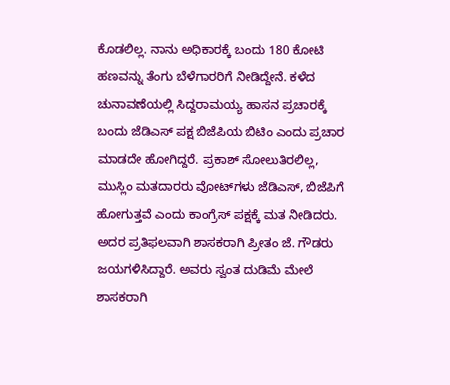ಕೊಡಲಿಲ್ಲ. ನಾನು ಅಧಿಕಾರಕ್ಕೆ ಬಂದು 180 ಕೋಟಿ ಹಣವನ್ನು ತೆಂಗು ಬೆಳೆಗಾರರಿಗೆ ನೀಡಿದ್ದೇನೆ. ಕಳೆದ ಚುನಾವಣೆಯಲ್ಲಿ ಸಿದ್ದರಾಮಯ್ಯ ಹಾಸನ ಪ್ರಚಾರಕ್ಕೆ ಬಂದು ಜೆಡಿಎಸ್ ಪಕ್ಷ ಬಿಜೆಪಿಯ ಬಿಟಿಂ ಎಂದು ಪ್ರಚಾರ ಮಾಡದೇ ಹೋಗಿದ್ದರೆ. ಪ್ರಕಾಶ್ ಸೋಲುತಿರಲಿಲ್ಲ, ಮುಸ್ಲಿಂ ಮತದಾರರು ವೋಟ್‌ಗಳು ಜೆಡಿಎಸ್, ಬಿಜೆಪಿಗೆ ಹೋಗುತ್ತವೆ ಎಂದು ಕಾಂಗ್ರೆಸ್ ಪಕ್ಷಕ್ಕೆ ಮತ ನೀಡಿದರು. ಅದರ ಪ್ರತಿಫಲವಾಗಿ ಶಾಸಕರಾಗಿ ಪ್ರೀತಂ ಜೆ. ಗೌಡರು ಜಯಗಳಿಸಿದ್ದಾರೆ. ಅವರು ಸ್ವಂತ ದುಡಿಮೆ ಮೇಲೆ ಶಾಸಕರಾಗಿ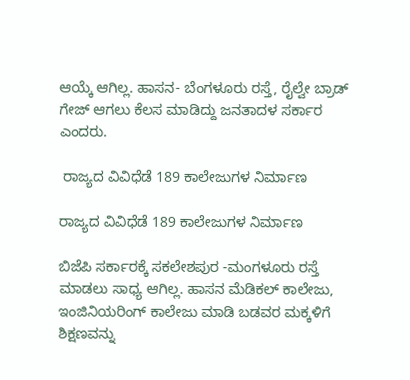ಆಯ್ಕೆ ಆಗಿಲ್ಲ. ಹಾಸನ- ಬೆಂಗಳೂರು ರಸ್ತೆ, ರೈಲ್ವೇ ಬ್ರಾಡ್ ಗೇಜ್ ಆಗಲು ಕೆಲಸ ಮಾಡಿದ್ದು ಜನತಾದಳ ಸರ್ಕಾರ ಎಂದರು.

 ರಾಜ್ಯದ ವಿವಿಧೆಡೆ 189 ಕಾಲೇಜುಗಳ ನಿರ್ಮಾಣ

ರಾಜ್ಯದ ವಿವಿಧೆಡೆ 189 ಕಾಲೇಜುಗಳ ನಿರ್ಮಾಣ

ಬಿಜೆಪಿ ಸರ್ಕಾರಕ್ಕೆ ಸಕಲೇಶಪುರ -ಮಂಗಳೂರು ರಸ್ತೆ ಮಾಡಲು ಸಾಧ್ಯ ಆಗಿಲ್ಲ. ಹಾಸನ ಮೆಡಿಕಲ್ ಕಾಲೇಜು, ಇಂಜಿನಿಯರಿಂಗ್ ಕಾಲೇಜು ಮಾಡಿ ಬಡವರ ಮಕ್ಕಳಿಗೆ ಶಿಕ್ಷಣವನ್ನು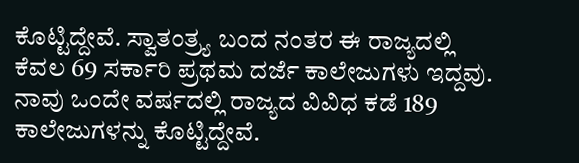ಕೊಟ್ಟಿದ್ದೇವೆ. ಸ್ವಾತಂತ್ರ್ಯ ಬಂದ ನಂತರ ಈ ರಾಜ್ಯದಲ್ಲಿ ಕೆವಲ 69 ಸರ್ಕಾರಿ ಪ್ರಥಮ ದರ್ಜೆ ಕಾಲೇಜುಗಳು ಇದ್ದವು. ನಾವು ಒಂದೇ ವರ್ಷದಲ್ಲಿ ರಾಜ್ಯದ ವಿವಿಧ ಕಡೆ 189 ಕಾಲೇಜುಗಳನ್ನು ಕೊಟ್ಟಿದ್ದೇವೆ.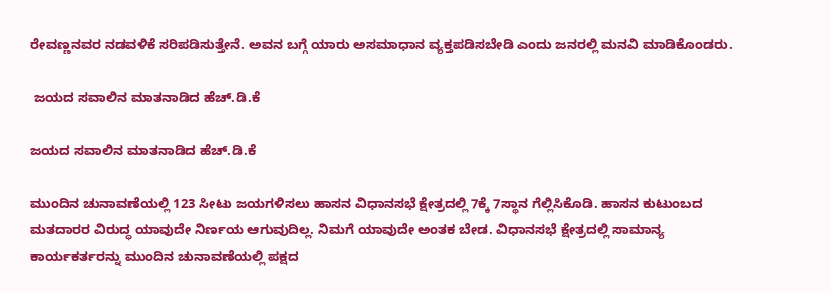ರೇವಣ್ಣನವರ ನಡವಳಿಕೆ ಸರಿಪಡಿಸುತ್ತೇನೆ. ಅವನ ಬಗ್ಗೆ ಯಾರು ಅಸಮಾಧಾನ ವ್ಯಕ್ತಪಡಿಸಬೇಡಿ ಎಂದು ಜನರಲ್ಲಿ ಮನವಿ ಮಾಡಿಕೊಂಡರು.

 ಜಯದ ಸವಾಲಿನ ಮಾತನಾಡಿದ ಹೆಚ್‌.ಡಿ.ಕೆ

ಜಯದ ಸವಾಲಿನ ಮಾತನಾಡಿದ ಹೆಚ್‌.ಡಿ.ಕೆ

ಮುಂದಿನ ಚುನಾವಣೆಯಲ್ಲಿ 123 ಸೀಟು ಜಯಗಳಿಸಲು ಹಾಸನ ವಿಧಾನಸಭೆ ಕ್ಷೇತ್ರದಲ್ಲಿ 7ಕ್ಕೆ 7ಸ್ಥಾನ ಗೆಲ್ಲಿಸಿಕೊಡಿ. ಹಾಸನ ಕುಟುಂಬದ ಮತದಾರರ ವಿರುದ್ಧ ಯಾವುದೇ ನಿರ್ಣಯ ಆಗುವುದಿಲ್ಲ. ನಿಮಗೆ ಯಾವುದೇ ಅಂತಕ ಬೇಡ. ವಿಧಾನಸಭೆ ಕ್ಷೇತ್ರದಲ್ಲಿ ಸಾಮಾನ್ಯ ಕಾರ್ಯಕರ್ತರನ್ನು ಮುಂದಿನ ಚುನಾವಣೆಯಲ್ಲಿ ಪಕ್ಷದ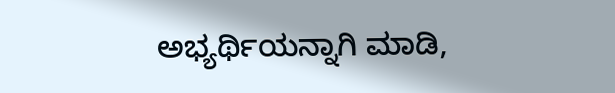ಅಭ್ಯರ್ಥಿಯನ್ನಾಗಿ ಮಾಡಿ,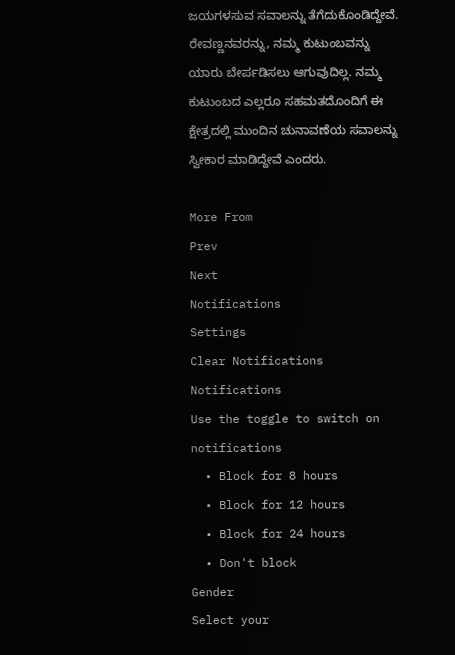ಜಯಗಳಸುವ ಸವಾಲನ್ನು ತೆಗೆದುಕೊಂಡಿದ್ದೇವೆ. ರೇವಣ್ಣನವರನ್ನು, ನಮ್ಮ ಕುಟುಂಬವನ್ನು ಯಾರು ಬೇರ್ಪಡಿಸಲು ಆಗುವುದಿಲ್ಲ. ನಮ್ಮ ಕುಟುಂಬದ ಎಲ್ಲರೂ ಸಹಮತದೊಂದಿಗೆ ಈ ಕ್ಷೇತ್ರದಲ್ಲಿ ಮುಂದಿನ ಚುನಾವಣೆಯ ಸವಾಲನ್ನು ಸ್ವೀಕಾರ ಮಾಡಿದ್ದೇವೆ ಎಂದರು.

More From
Prev
Next
Notifications
Settings
Clear Notifications
Notifications
Use the toggle to switch on notifications
  • Block for 8 hours
  • Block for 12 hours
  • Block for 24 hours
  • Don't block
Gender
Select your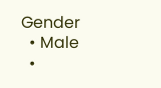Gender
  • Male
  •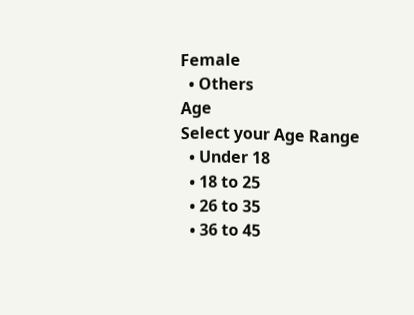Female
  • Others
Age
Select your Age Range
  • Under 18
  • 18 to 25
  • 26 to 35
  • 36 to 45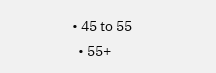• 45 to 55
  • 55+